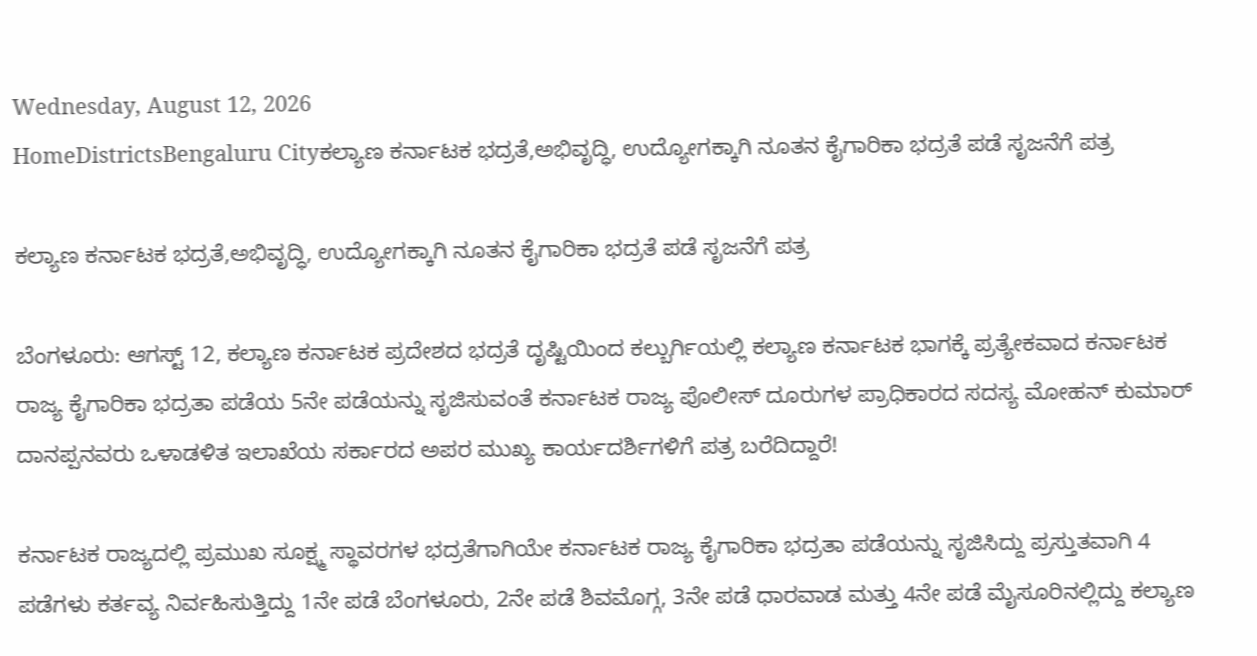Wednesday, August 12, 2026
HomeDistrictsBengaluru Cityಕಲ್ಯಾಣ ಕರ್ನಾಟಕ ಭದ್ರತೆ,ಅಭಿವೃದ್ಧಿ, ಉದ್ಯೋಗಕ್ಕಾಗಿ ನೂತನ ಕೈಗಾರಿಕಾ ಭದ್ರತೆ ಪಡೆ ಸೃಜನೆಗೆ ಪತ್ರ

ಕಲ್ಯಾಣ ಕರ್ನಾಟಕ ಭದ್ರತೆ,ಅಭಿವೃದ್ಧಿ, ಉದ್ಯೋಗಕ್ಕಾಗಿ ನೂತನ ಕೈಗಾರಿಕಾ ಭದ್ರತೆ ಪಡೆ ಸೃಜನೆಗೆ ಪತ್ರ

ಬೆಂಗಳೂರು: ಆಗಸ್ಟ್ 12, ಕಲ್ಯಾಣ ಕರ್ನಾಟಕ ಪ್ರದೇಶದ ಭದ್ರತೆ ದೃಷ್ಟಿಯಿಂದ ಕಲ್ಬುರ್ಗಿಯಲ್ಲಿ ಕಲ್ಯಾಣ ಕರ್ನಾಟಕ ಭಾಗಕ್ಕೆ ಪ್ರತ್ಯೇಕವಾದ ಕರ್ನಾಟಕ ರಾಜ್ಯ ಕೈಗಾರಿಕಾ ಭದ್ರತಾ ಪಡೆಯ 5ನೇ ಪಡೆಯನ್ನು ಸೃಜಿಸುವಂತೆ ಕರ್ನಾಟಕ ರಾಜ್ಯ ಪೊಲೀಸ್ ದೂರುಗಳ ಪ್ರಾಧಿಕಾರದ ಸದಸ್ಯ ಮೋಹನ್ ಕುಮಾರ್ ದಾನಪ್ಪನವರು ಒಳಾಡಳಿತ ಇಲಾಖೆಯ ಸರ್ಕಾರದ ಅಪರ ಮುಖ್ಯ ಕಾರ್ಯದರ್ಶಿಗಳಿಗೆ ಪತ್ರ ಬರೆದಿದ್ದಾರೆ!

ಕರ್ನಾಟಕ ರಾಜ್ಯದಲ್ಲಿ ಪ್ರಮುಖ ಸೂಕ್ಷ್ಮ ಸ್ಥಾವರಗಳ ಭದ್ರತೆಗಾಗಿಯೇ ಕರ್ನಾಟಕ ರಾಜ್ಯ ಕೈಗಾರಿಕಾ ಭದ್ರತಾ ಪಡೆಯನ್ನು ಸೃಜಿಸಿದ್ದು ಪ್ರಸ್ತುತವಾಗಿ 4 ಪಡೆಗಳು ಕರ್ತವ್ಯ ನಿರ್ವಹಿಸುತ್ತಿದ್ದು 1ನೇ ಪಡೆ ಬೆಂಗಳೂರು, 2ನೇ ಪಡೆ ಶಿವಮೊಗ್ಗ, 3ನೇ ಪಡೆ ಧಾರವಾಡ ಮತ್ತು 4ನೇ ಪಡೆ ಮೈಸೂರಿನಲ್ಲಿದ್ದು ಕಲ್ಯಾಣ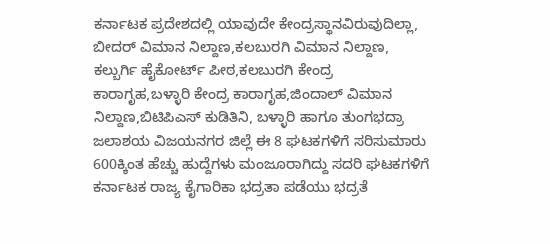ಕರ್ನಾಟಕ ಪ್ರದೇಶದಲ್ಲಿ ಯಾವುದೇ ಕೇಂದ್ರಸ್ಥಾನವಿರುವುದಿಲ್ಲಾ, ಬೀದರ್ ವಿಮಾನ ನಿಲ್ದಾಣ,ಕಲಬುರಗಿ ವಿಮಾನ ನಿಲ್ದಾಣ, ಕಲ್ಬುರ್ಗಿ ಹೈಕೋರ್ಟ್ ಪೀಠ,ಕಲಬುರಗಿ ಕೇಂದ್ರ ಕಾರಾಗೃಹ,ಬಳ್ಳಾರಿ ಕೇಂದ್ರ ಕಾರಾಗೃಹ,ಜಿಂದಾಲ್ ವಿಮಾನ ನಿಲ್ದಾಣ,ಬಿಟಿಪಿಎಸ್ ಕುಡಿತಿನಿ, ಬಳ್ಳಾರಿ ಹಾಗೂ ತುಂಗಭದ್ರಾ ಜಲಾಶಯ ವಿಜಯನಗರ ಜಿಲ್ಲೆ ಈ 8 ಘಟಕಗಳಿಗೆ ಸರಿಸುಮಾರು 600ಕ್ಕಿಂತ ಹೆಚ್ಚು ಹುದ್ದೆಗಳು ಮಂಜೂರಾಗಿದ್ದು ಸದರಿ ಘಟಕಗಳಿಗೆ ಕರ್ನಾಟಕ ರಾಜ್ಯ ಕೈಗಾರಿಕಾ ಭದ್ರತಾ ಪಡೆಯು ಭದ್ರತೆ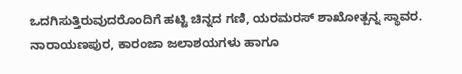ಒದಗಿಸುತ್ತಿರುವುದರೊಂದಿಗೆ ಹಟ್ಟಿ ಚಿನ್ನದ ಗಣಿ, ಯರಮರಸ್ ಶಾಖೋತ್ಪನ್ನ ಸ್ಥಾವರ. ನಾರಾಯಣಪುರ, ಕಾರಂಜಾ ಜಲಾಶಯಗಳು ಹಾಗೂ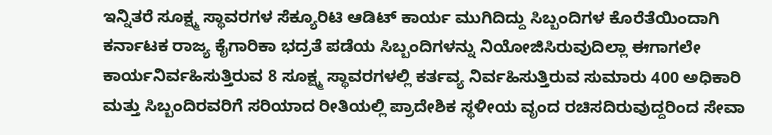ಇನ್ನಿತರೆ ಸೂಕ್ಷ್ಮ ಸ್ಥಾವರಗಳ ಸೆಕ್ಯೂರಿಟಿ ಆಡಿಟ್ ಕಾರ್ಯ ಮುಗಿದಿದ್ದು ಸಿಬ್ಬಂದಿಗಳ ಕೊರೆತೆಯಿಂದಾಗಿ ಕರ್ನಾಟಕ ರಾಜ್ಯ ಕೈಗಾರಿಕಾ ಭದ್ರತೆ ಪಡೆಯ ಸಿಬ್ಬಂದಿಗಳನ್ನು ನಿಯೋಜಿಸಿರುವುದಿಲ್ಲಾ ಈಗಾಗಲೇ ಕಾರ್ಯನಿರ್ವಹಿಸುತ್ತಿರುವ 8 ಸೂಕ್ಷ್ಮ ಸ್ಥಾವರಗಳಲ್ಲಿ ಕರ್ತವ್ಯ ನಿರ್ವಹಿಸುತ್ತಿರುವ ಸುಮಾರು 400 ಅಧಿಕಾರಿ ಮತ್ತು ಸಿಬ್ಬಂದಿರವರಿಗೆ ಸರಿಯಾದ ರೀತಿಯಲ್ಲಿ ಪ್ರಾದೇಶಿಕ ಸ್ಥಳೀಯ ವೃಂದ ರಚಿಸದಿರುವುದ್ದರಿಂದ ಸೇವಾ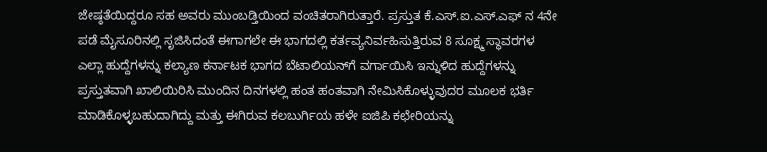ಜೇಷ್ಠತೆಯಿದ್ದರೂ ಸಹ ಅವರು ಮುಂಬಡ್ತಿಯಿಂದ ವಂಚಿತರಾಗಿರುತ್ತಾರೆ. ಪ್ರಸ್ತುತ ಕೆ.ಎಸ್.ಐ.ಎಸ್.ಎಫ್‌ ನ 4ನೇ ಪಡೆ ಮೈಸೂರಿನಲ್ಲಿ ಸೃಜಿಸಿದಂತೆ ಈಗಾಗಲೇ ಈ ಭಾಗದಲ್ಲಿ ಕರ್ತವ್ಯನಿರ್ವಹಿಸುತ್ತಿರುವ 8 ಸೂಕ್ಷ್ಮ ಸ್ಥಾವರಗಳ ಎಲ್ಲಾ ಹುದ್ದೆಗಳನ್ನು ಕಲ್ಯಾಣ ಕರ್ನಾಟಕ ಭಾಗದ ಬೆಟಾಲಿಯನ್‌ಗೆ ವರ್ಗಾಯಿಸಿ ಇನ್ನುಳಿದ ಹುದ್ದೆಗಳನ್ನು ಪ್ರಸ್ತುತವಾಗಿ ಖಾಲಿಯಿರಿಸಿ ಮುಂದಿನ ದಿನಗಳಲ್ಲಿ ಹಂತ ಹಂತವಾಗಿ ನೇಮಿಸಿಕೊಳ್ಳುವುದರ ಮೂಲಕ ಭರ್ತಿ ಮಾಡಿಕೊಳ್ಳಬಹುದಾಗಿದ್ದು ಮತ್ತು ಈಗಿರುವ ಕಲಬುರ್ಗಿಯ ಹಳೇ ಐಜಿಪಿ ಕಛೇರಿಯನ್ನು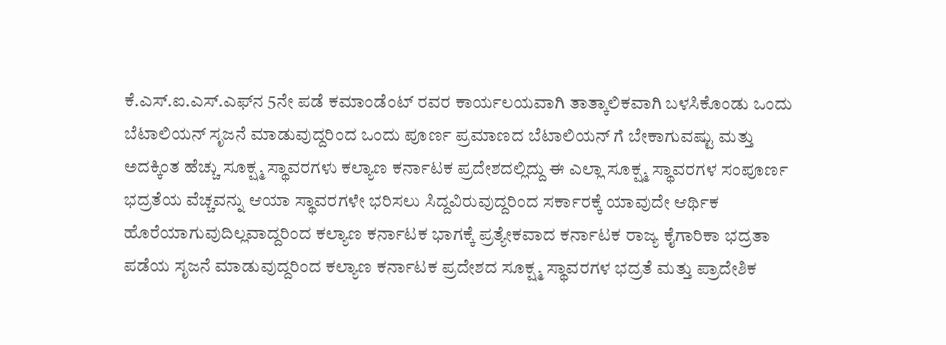ಕೆ.ಎಸ್.ಐ.ಎಸ್.ಎಫ್‌ನ 5ನೇ ಪಡೆ ಕಮಾಂಡೆಂಟ್ ರವರ ಕಾರ್ಯಲಯವಾಗಿ ತಾತ್ಕಾಲಿಕವಾಗಿ ಬಳಸಿಕೊಂಡು ಒಂದು ಬೆಟಾಲಿಯನ್ ಸೃಜನೆ ಮಾಡುವುದ್ದರಿಂದ ಒಂದು ಪೂರ್ಣ ಪ್ರಮಾಣದ ಬೆಟಾಲಿಯನ್‌ ಗೆ ಬೇಕಾಗುವಷ್ಟು ಮತ್ತು ಅದಕ್ಕಿಂತ ಹೆಚ್ಚು ಸೂಕ್ಷ್ಮ ಸ್ಥಾವರಗಳು ಕಲ್ಯಾಣ ಕರ್ನಾಟಕ ಪ್ರದೇಶದಲ್ಲಿದ್ದು ಈ ಎಲ್ಲಾ ಸೂಕ್ಷ್ಮ ಸ್ಥಾವರಗಳ ಸಂಪೂರ್ಣ ಭದ್ರತೆಯ ವೆಚ್ಚವನ್ನು ಆಯಾ ಸ್ಥಾವರಗಳೇ ಭರಿಸಲು ಸಿದ್ದವಿರುವುದ್ದರಿಂದ ಸರ್ಕಾರಕ್ಕೆ ಯಾವುದೇ ಆರ್ಥಿಕ ಹೊರೆಯಾಗುವುದಿಲ್ಲವಾದ್ದರಿಂದ ಕಲ್ಯಾಣ ಕರ್ನಾಟಕ ಭಾಗಕ್ಕೆ ಪ್ರತ್ಯೇಕವಾದ ಕರ್ನಾಟಕ ರಾಜ್ಯ ಕೈಗಾರಿಕಾ ಭದ್ರತಾ ಪಡೆಯ ಸೃಜನೆ ಮಾಡುವುದ್ದರಿಂದ ಕಲ್ಯಾಣ ಕರ್ನಾಟಕ ಪ್ರದೇಶದ ಸೂಕ್ಷ್ಮ ಸ್ಥಾವರಗಳ ಭದ್ರತೆ ಮತ್ತು ಪ್ರಾದೇಶಿಕ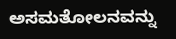ಅಸಮತೋಲನವನ್ನು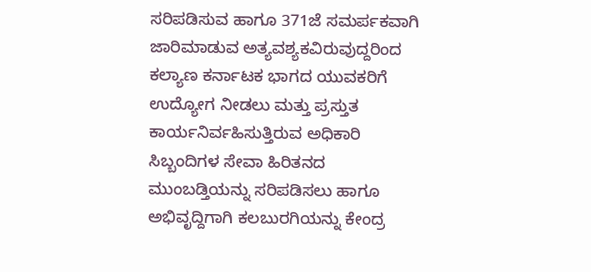ಸರಿಪಡಿಸುವ ಹಾಗೂ 371ಜೆ ಸಮರ್ಪಕವಾಗಿ ಜಾರಿಮಾಡುವ ಅತ್ಯವಶ್ಯಕವಿರುವುದ್ದರಿಂದ ಕಲ್ಯಾಣ ಕರ್ನಾಟಕ ಭಾಗದ ಯುವಕರಿಗೆ ಉದ್ಯೋಗ ನೀಡಲು ಮತ್ತು ಪ್ರಸ್ತುತ ಕಾರ್ಯನಿರ್ವಹಿಸುತ್ತಿರುವ ಅಧಿಕಾರಿ ಸಿಬ್ಬಂದಿಗಳ ಸೇವಾ ಹಿರಿತನದ ಮುಂಬಡ್ತಿಯನ್ನು ಸರಿಪಡಿಸಲು ಹಾಗೂ ಅಭಿವೃದ್ದಿಗಾಗಿ ಕಲಬುರಗಿಯನ್ನು ಕೇಂದ್ರ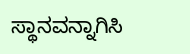ಸ್ಥಾನವನ್ನಾಗಿಸಿ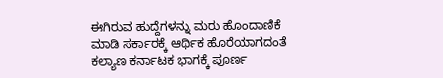ಈಗಿರುವ ಹುದ್ದೆಗಳನ್ನು ಮರು ಹೊಂದಾಣಿಕೆ ಮಾಡಿ ಸರ್ಕಾರಕ್ಕೆ ಆರ್ಥಿಕ ಹೊರೆಯಾಗದಂತೆ ಕಲ್ಯಾಣ ಕರ್ನಾಟಕ ಭಾಗಕ್ಕೆ ಪೂರ್ಣ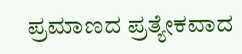ಪ್ರಮಾಣದ ಪ್ರತ್ಯೇಕವಾದ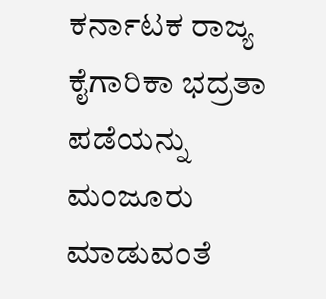ಕರ್ನಾಟಕ ರಾಜ್ಯ ಕೈಗಾರಿಕಾ ಭದ್ರತಾ ಪಡೆಯನ್ನು ಮಂಜೂರು ಮಾಡುವಂತೆ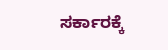ಸರ್ಕಾರಕ್ಕೆ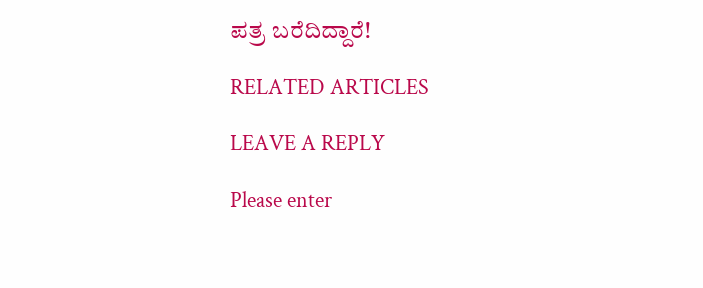ಪತ್ರ ಬರೆದಿದ್ದಾರೆ!

RELATED ARTICLES

LEAVE A REPLY

Please enter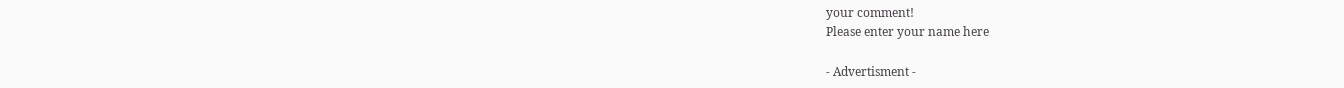your comment!
Please enter your name here

- Advertisment -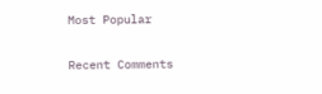Most Popular

Recent Comments